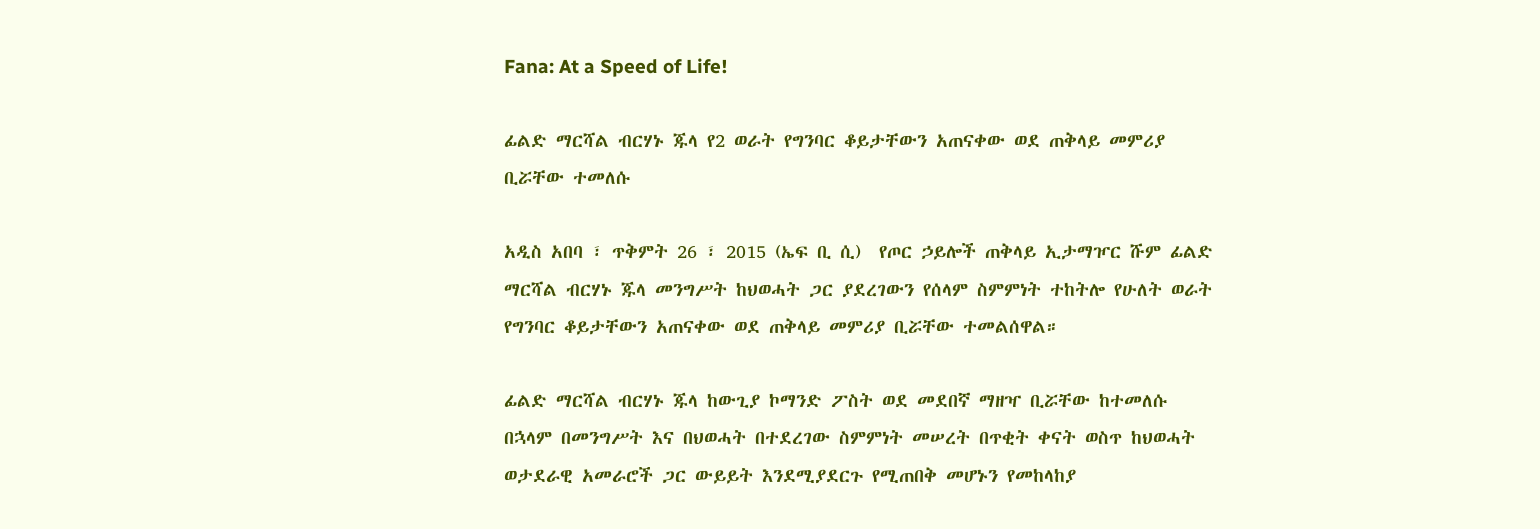Fana: At a Speed of Life!

ፊልድ ማርሻል ብርሃኑ ጁላ የ2 ወራት የግንባር ቆይታቸውን አጠናቀው ወደ ጠቅላይ መምሪያ ቢሯቸው ተመለሱ

አዲስ አበባ ፣ ጥቅምት 26 ፣ 2015 (ኤፍ ቢ ሲ)  የጦር ኃይሎች ጠቅላይ ኢታማዦር ሹም ፊልድ ማርሻል ብርሃኑ ጁላ መንግሥት ከህወሓት ጋር ያደረገውን የሰላም ስምምነት ተከትሎ የሁለት ወራት የግንባር ቆይታቸውን አጠናቀው ወደ ጠቅላይ መምሪያ ቢሯቸው ተመልሰዋል።

ፊልድ ማርሻል ብርሃኑ ጁላ ከውጊያ ኮማንድ ፖስት ወደ መደበኛ ማዘዣ ቢሯቸው ከተመለሱ በኋላም በመንግሥት እና በህወሓት በተደረገው ስምምነት መሠረት በጥቂት ቀናት ወስጥ ከህወሓት ወታደራዊ አመራሮች ጋር ውይይት እንደሚያደርጉ የሚጠበቅ መሆኑን የመከላከያ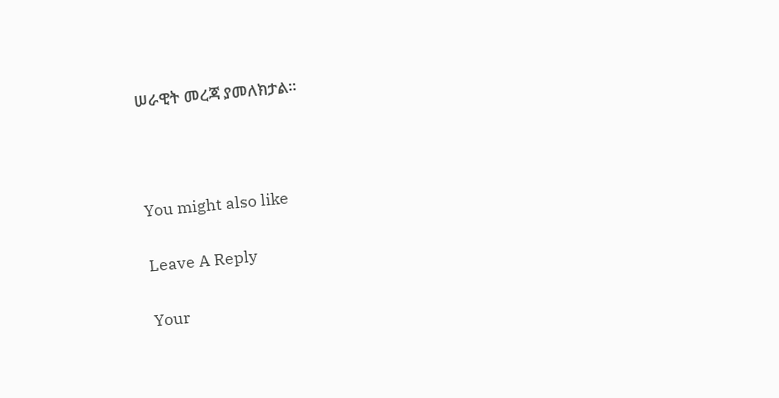ሠራዊት መረጃ ያመለክታል።



You might also like

Leave A Reply

Your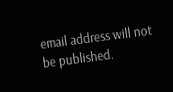email address will not be published.